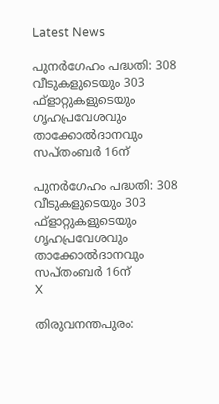Latest News

പുനര്‍ഗേഹം പദ്ധതി: 308 വീടുകളുടെയും 303 ഫ്‌ളാറ്റുകളുടെയും ഗൃഹപ്രവേശവും താക്കോല്‍ദാനവും സപ്തംബര്‍ 16ന്

പുനര്‍ഗേഹം പദ്ധതി: 308 വീടുകളുടെയും 303 ഫ്‌ളാറ്റുകളുടെയും ഗൃഹപ്രവേശവും താക്കോല്‍ദാനവും സപ്തംബര്‍ 16ന്
X

തിരുവനന്തപുരം: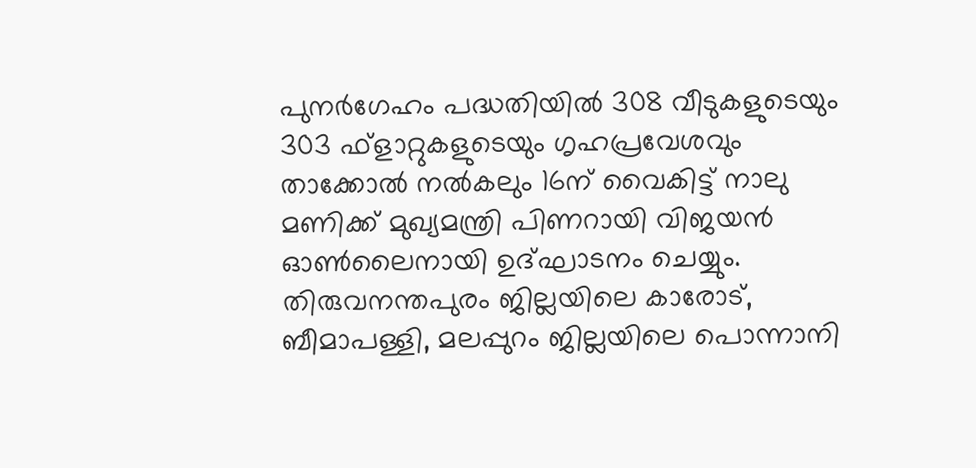പുനര്‍ഗേഹം പദ്ധതിയില്‍ 308 വീടുകളുടെയും 303 ഫ്‌ളാറ്റുകളുടെയും ഗൃഹപ്രവേശവും താക്കോല്‍ നല്‍കലും 16ന് വൈകിട്ട് നാലു മണിക്ക് മുഖ്യമന്ത്രി പിണറായി വിജയന്‍ ഓണ്‍ലൈനായി ഉദ്ഘാടനം ചെയ്യും. തിരുവനന്തപുരം ജില്ലയിലെ കാരോട്, ബീമാപള്ളി, മലപ്പുറം ജില്ലയിലെ പൊന്നാനി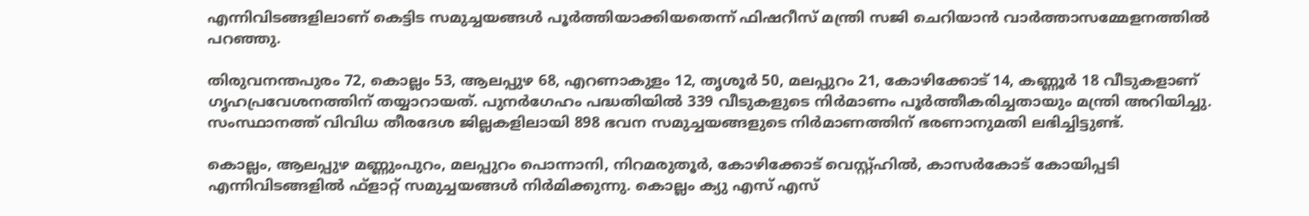എന്നിവിടങ്ങളിലാണ് കെട്ടിട സമുച്ചയങ്ങള്‍ പൂര്‍ത്തിയാക്കിയതെന്ന് ഫിഷറീസ് മന്ത്രി സജി ചെറിയാന്‍ വാര്‍ത്താസമ്മേളനത്തില്‍ പറഞ്ഞു.

തിരുവനന്തപുരം 72, കൊല്ലം 53, ആലപ്പുഴ 68, എറണാകുളം 12, തൃശൂര്‍ 50, മലപ്പുറം 21, കോഴിക്കോട് 14, കണ്ണൂര്‍ 18 വീടുകളാണ് ഗൃഹപ്രവേശനത്തിന് തയ്യാറായത്. പുനര്‍ഗേഹം പദ്ധതിയില്‍ 339 വീടുകളുടെ നിര്‍മാണം പൂര്‍ത്തീകരിച്ചതായും മന്ത്രി അറിയിച്ചു. സംസ്ഥാനത്ത് വിവിധ തീരദേശ ജില്ലകളിലായി 898 ഭവന സമുച്ചയങ്ങളുടെ നിര്‍മാണത്തിന് ഭരണാനുമതി ലഭിച്ചിട്ടുണ്ട്.

കൊല്ലം, ആലപ്പുഴ മണ്ണുംപുറം, മലപ്പുറം പൊന്നാനി, നിറമരുതൂര്‍, കോഴിക്കോട് വെസ്റ്റ്ഹില്‍, കാസര്‍കോട് കോയിപ്പടി എന്നിവിടങ്ങളില്‍ ഫ്‌ളാറ്റ് സമുച്ചയങ്ങള്‍ നിര്‍മിക്കുന്നു. കൊല്ലം ക്യു എസ് എസ്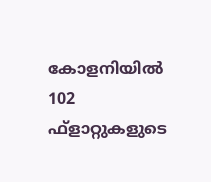കോളനിയില്‍ 102 ഫ്‌ളാറ്റുകളുടെ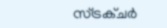സ്ട്രക്ചര്‍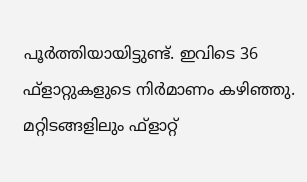പൂര്‍ത്തിയായിട്ടുണ്ട്. ഇവിടെ 36 ഫ്‌ളാറ്റുകളുടെ നിര്‍മാണം കഴിഞ്ഞു. മറ്റിടങ്ങളിലും ഫ്‌ളാറ്റ്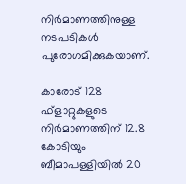നിര്‍മാണത്തിനുള്ള നടപടികള്‍ പുരോഗമിക്കുകയാണ്.

കാരോട് 128 ഫ്‌ളാറ്റുകളുടെ നിര്‍മാണത്തിന് 12.8 കോടിയും ബീമാപള്ളിയില്‍ 20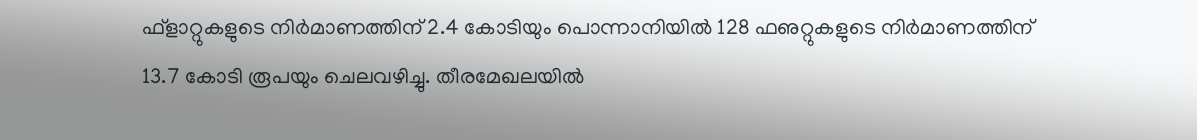ഫ്‌ളാറ്റുകളുടെ നിര്‍മാണത്തിന് 2.4 കോടിയും പൊന്നാനിയില്‍ 128 ഫഌറ്റുകളുടെ നിര്‍മാണത്തിന് 13.7 കോടി രൂപയും ചെലവഴിച്ചു. തീരമേഖലയില്‍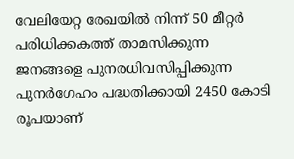വേലിയേറ്റ രേഖയില്‍ നിന്ന് 50 മീറ്റര്‍ പരിധിക്കകത്ത് താമസിക്കുന്ന ജനങ്ങളെ പുനരധിവസിപ്പിക്കുന്ന പുനര്‍ഗേഹം പദ്ധതിക്കായി 2450 കോടി രൂപയാണ്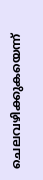ചെലവഴിക്കുകയെന്ന്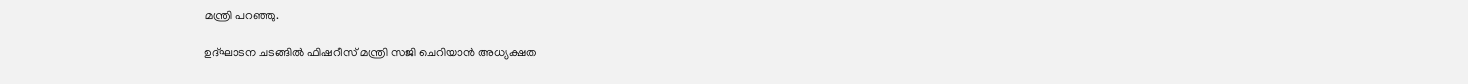മന്ത്രി പറഞ്ഞു.

ഉദ്ഘാടന ചടങ്ങില്‍ ഫിഷറീസ് മന്ത്രി സജി ചെറിയാന്‍ അധ്യക്ഷത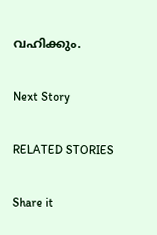വഹിക്കും.

Next Story

RELATED STORIES

Share it